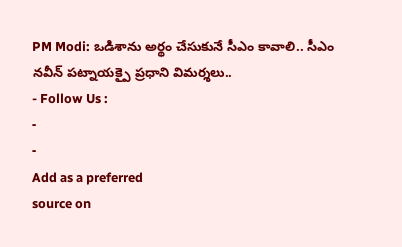PM Modi: ఒడిశాను అర్థం చేసుకునే సీఎం కావాలి.. సీఎం నవీన్ పట్నాయక్పై ప్రధాని విమర్శలు..
- Follow Us :
-
-
Add as a preferred
source on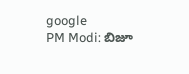google
PM Modi: బిజూ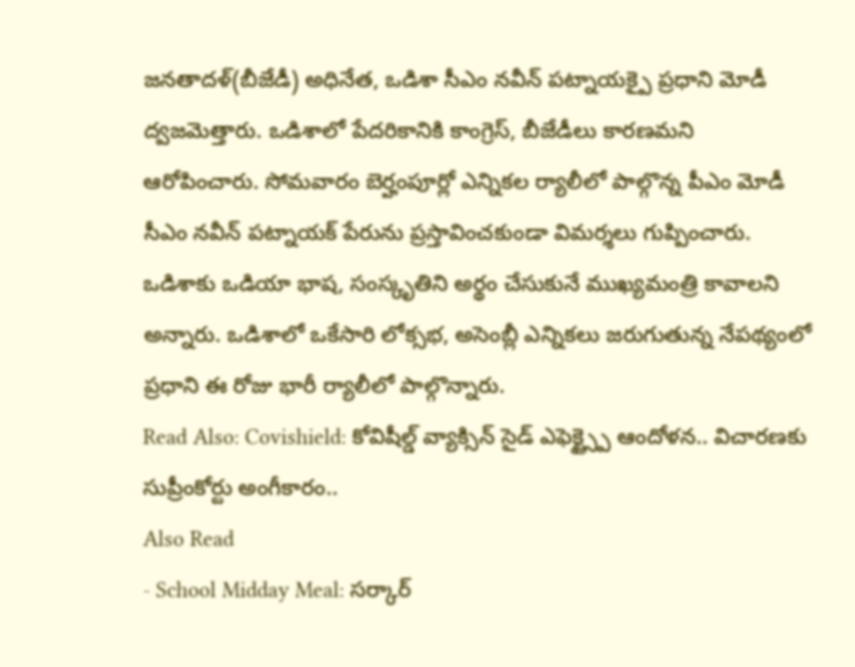జనతాదళ్(బీజేడీ) అధినేత, ఒడిశా సీఎం నవీన్ పట్నాయక్పై ప్రధాని మోడీ ద్వజమెత్తారు. ఒడిశాలో పేదరికానికి కాంగ్రెస్, బీజేడీలు కారణమని ఆరోపించారు. సోమవారం బెర్హంపూర్లో ఎన్నికల ర్యాలీలో పాల్గొన్న పీఎం మోడీ సీఎం నవీన్ పట్నాయక్ పేరును ప్రస్తావించకుండా విమర్శలు గుప్పించారు. ఒడిశాకు ఒడియా భాష, సంస్కృతిని అర్థం చేసుకునే ముఖ్యమంత్రి కావాలని అన్నారు. ఒడిశాలో ఒకేసారి లోక్సభ, అసెంబ్లీ ఎన్నికలు జరుగుతున్న నేపథ్యంలో ప్రధాని ఈ రోజు భారీ ర్యాలీలో పాల్గొన్నారు.
Read Also: Covishield: కోవిషీల్డ్ వ్యాక్సిన్ సైడ్ ఎఫెక్ట్స్పై ఆందోళన.. విచారణకు సుప్రీంకోర్టు అంగీకారం..
Also Read
- School Midday Meal: సర్కార్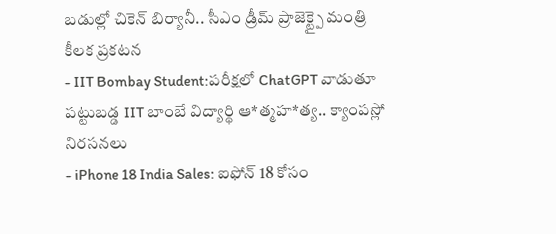బడుల్లో చికెన్ బిర్యానీ.. సీఎం డ్రీమ్ ప్రాజెక్ట్పై మంత్రి కీలక ప్రకటన
- IIT Bombay Student:పరీక్షలో ChatGPT వాడుతూ పట్టుబడ్డ IIT బాంబే విద్యార్థి ఆ*త్మహ*త్య.. క్యాంపస్లో నిరసనలు
- iPhone 18 India Sales: ఐఫోన్ 18 కోసం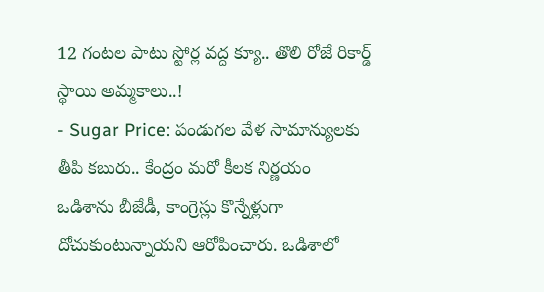12 గంటల పాటు స్టోర్ల వద్ద క్యూ.. తొలి రోజే రికార్డ్ స్థాయి అమ్మకాలు..!
- Sugar Price: పండుగల వేళ సామాన్యులకు తీపి కబురు.. కేంద్రం మరో కీలక నిర్ణయం
ఒడిశాను బీజేడీ, కాంగ్రెస్లు కొన్నేళ్లుగా దోచుకుంటున్నాయని ఆరోపించారు. ఒడిశాలో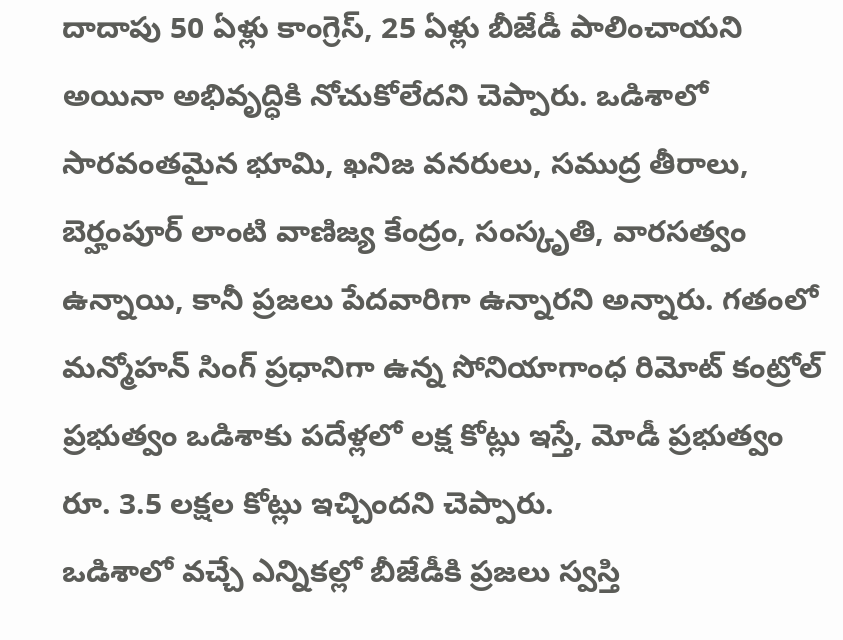దాదాపు 50 ఏళ్లు కాంగ్రెస్, 25 ఏళ్లు బీజేడీ పాలించాయని అయినా అభివృద్ధికి నోచుకోలేదని చెప్పారు. ఒడిశాలో సారవంతమైన భూమి, ఖనిజ వనరులు, సముద్ర తీరాలు, బెర్హంపూర్ లాంటి వాణిజ్య కేంద్రం, సంస్కృతి, వారసత్వం ఉన్నాయి, కానీ ప్రజలు పేదవారిగా ఉన్నారని అన్నారు. గతంలో మన్మోహన్ సింగ్ ప్రధానిగా ఉన్న సోనియాగాంధ రిమోట్ కంట్రోల్ ప్రభుత్వం ఒడిశాకు పదేళ్లలో లక్ష కోట్లు ఇస్తే, మోడీ ప్రభుత్వం రూ. 3.5 లక్షల కోట్లు ఇచ్చిందని చెప్పారు.
ఒడిశాలో వచ్చే ఎన్నికల్లో బీజేడీకి ప్రజలు స్వస్తి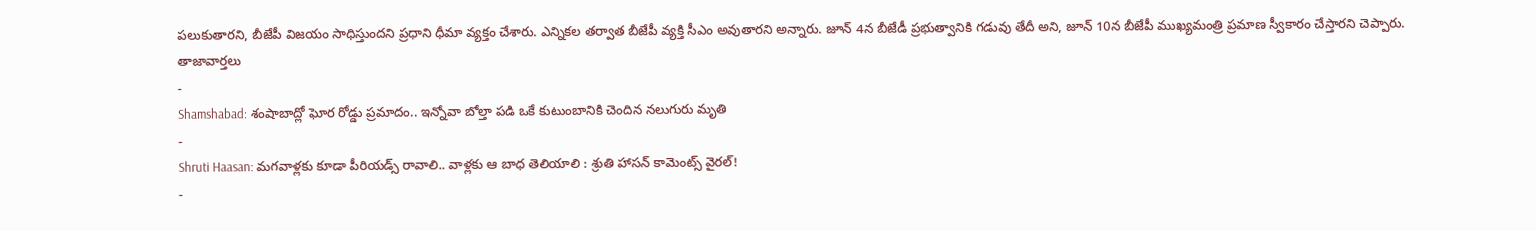పలుకుతారని, బీజేపీ విజయం సాధిస్తుందని ప్రధాని ధీమా వ్యక్తం చేశారు. ఎన్నికల తర్వాత బీజేపీ వ్యక్తి సీఎం అవుతారని అన్నారు. జూన్ 4న బీజేడీ ప్రభుత్వానికి గడువు తేదీ అని, జూన్ 10న బీజేపీ ముఖ్యమంత్రి ప్రమాణ స్వీకారం చేస్తారని చెప్పారు.
తాజావార్తలు
-
Shamshabad: శంషాబాద్లో ఘోర రోడ్డు ప్రమాదం.. ఇన్నోవా బోల్తా పడి ఒకే కుటుంబానికి చెందిన నలుగురు మృతి
-
Shruti Haasan: మగవాళ్లకు కూడా పీరియడ్స్ రావాలి.. వాళ్లకు ఆ బాధ తెలియాలి : శ్రుతి హాసన్ కామెంట్స్ వైరల్!
-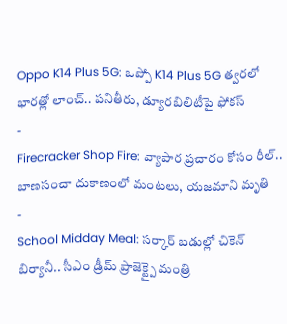Oppo K14 Plus 5G: ఒప్పో K14 Plus 5G త్వరలో భారత్లో లాంచ్.. పనితీరు, డ్యూరబిలిటీపై ఫోకస్
-
Firecracker Shop Fire: వ్యాపార ప్రచారం కోసం రీల్.. బాణసంచా దుకాణంలో మంటలు, యజమాని మృతి
-
School Midday Meal: సర్కార్ బడుల్లో చికెన్ బిర్యానీ.. సీఎం డ్రీమ్ ప్రాజెక్ట్పై మంత్రి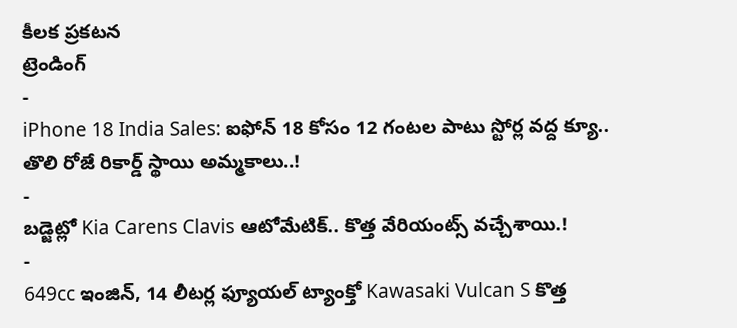కీలక ప్రకటన
ట్రెండింగ్
-
iPhone 18 India Sales: ఐఫోన్ 18 కోసం 12 గంటల పాటు స్టోర్ల వద్ద క్యూ.. తొలి రోజే రికార్డ్ స్థాయి అమ్మకాలు..!
-
బడ్జెట్లో Kia Carens Clavis ఆటోమేటిక్.. కొత్త వేరియంట్స్ వచ్చేశాయి.!
-
649cc ఇంజిన్, 14 లీటర్ల ఫ్యూయల్ ట్యాంక్తో Kawasaki Vulcan S కొత్త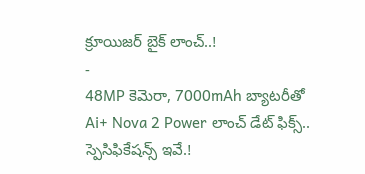క్రూయిజర్ బైక్ లాంచ్..!
-
48MP కెమెరా, 7000mAh బ్యాటరీతో Ai+ Nova 2 Power లాంచ్ డేట్ ఫిక్స్.. స్పెసిఫికేషన్స్ ఇవే.!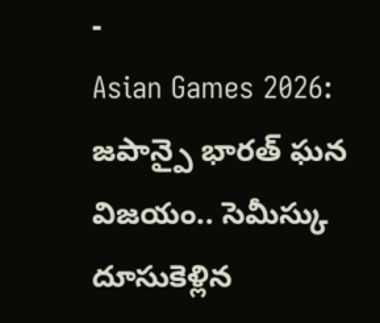-
Asian Games 2026: జపాన్పై భారత్ ఘన విజయం.. సెమీస్కు దూసుకెళ్లిన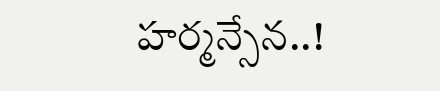హర్మన్సేన..!